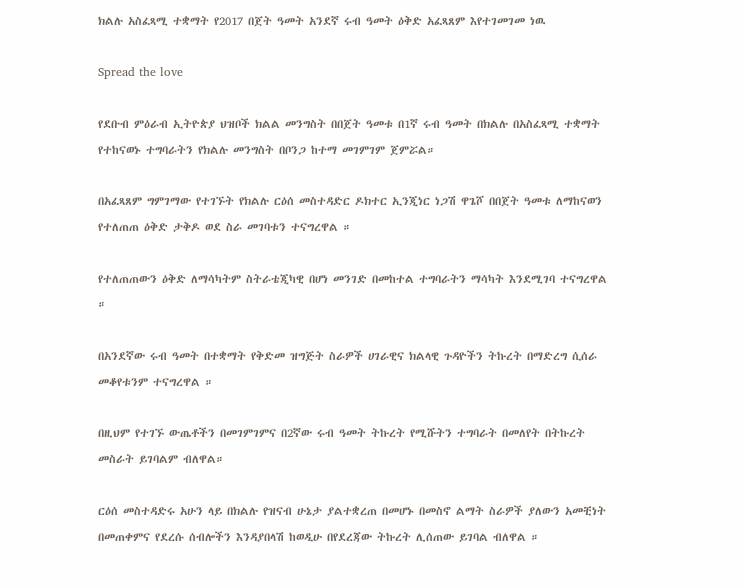ክልሉ አስፈጻሚ ተቋማት የ2017 በጀት ዓመት አንደኛ ሩብ ዓመት ዕቅድ አፈጻጸም እየተገመገመ ነዉ

Spread the love

የደቡብ ምዕራብ ኢትዮጵያ ህዝቦች ክልል መንግስት በበጀት ዓመቱ በ1ኛ ሩብ ዓመት በክልሉ በአስፈጻሚ ተቋማት የተከናወኑ ተግባራትን የክልሉ መንግስት በቦንጋ ከተማ መገምገም ጀምሯል።

በአፈጻጸም ግምገማው የተገኙት የክልሉ ርዕሰ መስተዳድር ዶክተር ኢንጂነር ነጋሽ ዋጌሾ በበጀት ዓመቱ ለማከናወን የተለጠጠ ዕቅድ ታቅዶ ወደ ስራ መገባቱን ተናግረዋል ።

የተለጠጠውን ዕቅድ ለማሳካትም ስትራቴጂካዊ በሆነ መንገድ በመከተል ተግባራትን ማሳካት እንደሚገባ ተናግረዋል ።

በአንደኛው ሩብ ዓመት በተቋማት የቅድመ ዝግጅት ስራዎች ሀገራዊና ክልላዊ ጉዳዮችን ትኩረት በማድረግ ሲሰራ መቆየቱንም ተናግረዋል ።

በዚህም የተገኙ ውጤቶችን በመገምገምና በ2ኛው ሩብ ዓመት ትኩረት የሚሹትን ተግባራት በመለየት በትኩረት መስራት ይገባልም ብለዋል።

ርዕሰ መስተዳድሩ አሁን ላይ በክልሉ የዝናብ ሁኔታ ያልተቋረጠ በመሆኑ በመስኖ ልማት ስራዎች ያለውን አመቺነት በመጠቀምና የደረሱ ሰብሎችን እንዳያበላሽ ከወዲሁ በየደረጃው ትኩረት ሊሰጠው ይገባል ብለዋል ።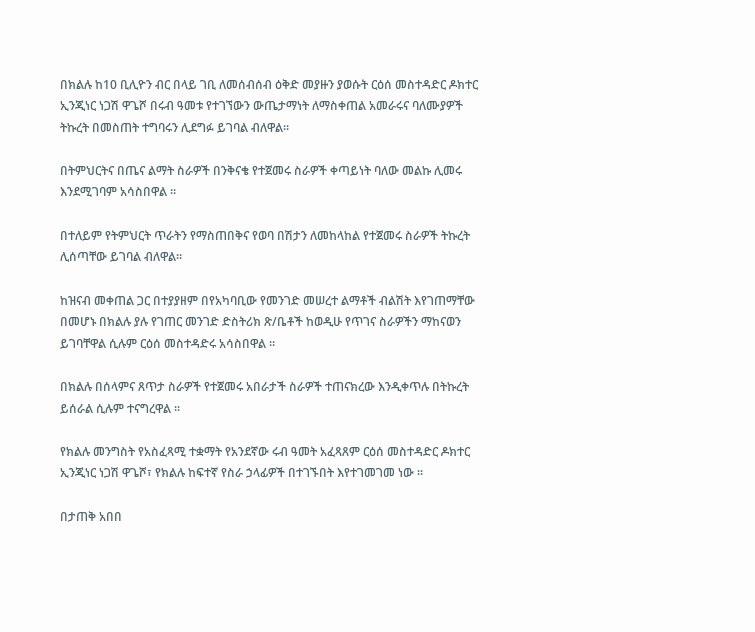በክልሉ ከ10 ቢሊዮን ብር በላይ ገቢ ለመሰብሰብ ዕቅድ መያዙን ያወሱት ርዕሰ መስተዳድር ዶክተር ኢንጂነር ነጋሽ ዋጌሾ በሩብ ዓመቱ የተገኘውን ውጤታማነት ለማስቀጠል አመራሩና ባለሙያዎች ትኩረት በመስጠት ተግባሩን ሊደግፉ ይገባል ብለዋል።

በትምህርትና በጤና ልማት ስራዎች በንቅናቄ የተጀመሩ ስራዎች ቀጣይነት ባለው መልኩ ሊመሩ እንደሚገባም አሳስበዋል ።

በተለይም የትምህርት ጥራትን የማስጠበቅና የወባ በሽታን ለመከላከል የተጀመሩ ስራዎች ትኩረት ሊሰጣቸው ይገባል ብለዋል።

ከዝናብ መቀጠል ጋር በተያያዘም በየአካባቢው የመንገድ መሠረተ ልማቶች ብልሽት እየገጠማቸው በመሆኑ በክልሉ ያሉ የገጠር መንገድ ድስትሪክ ጽ/ቤቶች ከወዲሁ የጥገና ስራዎችን ማከናወን ይገባቸዋል ሲሉም ርዕሰ መስተዳድሩ አሳስበዋል ።

በክልሉ በሰላምና ጸጥታ ስራዎች የተጀመሩ አበራታች ስራዎች ተጠናክረው እንዲቀጥሉ በትኩረት ይሰራል ሲሉም ተናግረዋል ።

የክልሉ መንግስት የአስፈጻሚ ተቋማት የአንደኛው ሩብ ዓመት አፈጻጸም ርዕሰ መስተዳድር ዶክተር ኢንጂነር ነጋሽ ዋጌሾ፣ የክልሉ ከፍተኛ የስራ ኃላፊዎች በተገኙበት እየተገመገመ ነው ።

በታጠቅ አበበ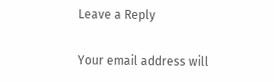Leave a Reply

Your email address will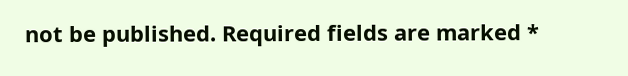not be published. Required fields are marked *